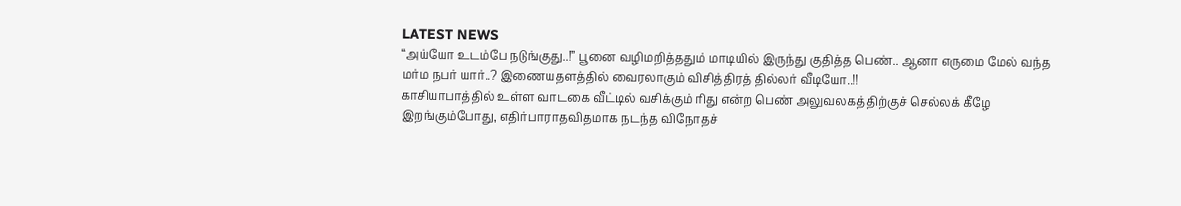LATEST NEWS
“அய்யோ உடம்பே நடுங்குது..!” பூனை வழிமறித்ததும் மாடியில் இருந்து குதித்த பெண்.. ஆனா எருமை மேல் வந்த மர்ம நபர் யார்..? இணையதளத்தில் வைரலாகும் விசித்திரத் தில்லர் வீடியோ..!!
காசியாபாத்தில் உள்ள வாடகை வீட்டில் வசிக்கும் ரிது என்ற பெண் அலுவலகத்திற்குச் செல்லக் கீழே இறங்கும்போது, எதிர்பாராதவிதமாக நடந்த விநோதச்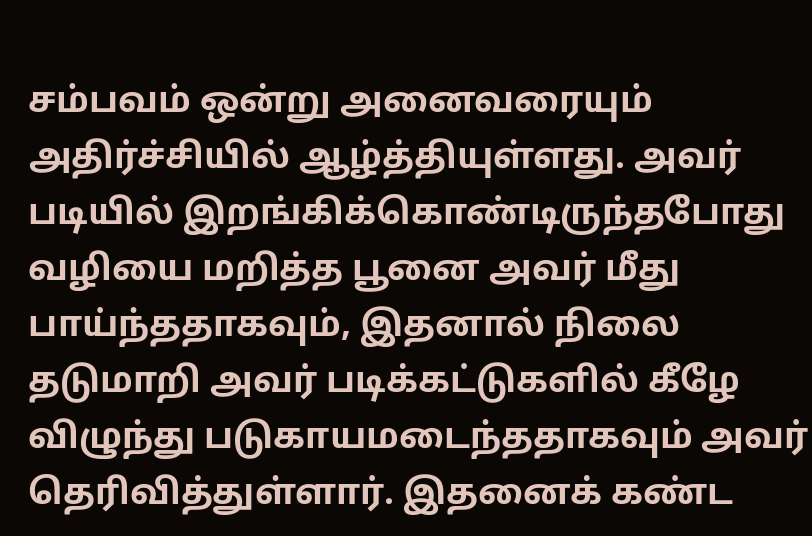சம்பவம் ஒன்று அனைவரையும் அதிர்ச்சியில் ஆழ்த்தியுள்ளது. அவர் படியில் இறங்கிக்கொண்டிருந்தபோது வழியை மறித்த பூனை அவர் மீது பாய்ந்ததாகவும், இதனால் நிலை தடுமாறி அவர் படிக்கட்டுகளில் கீழே விழுந்து படுகாயமடைந்ததாகவும் அவர் தெரிவித்துள்ளார். இதனைக் கண்ட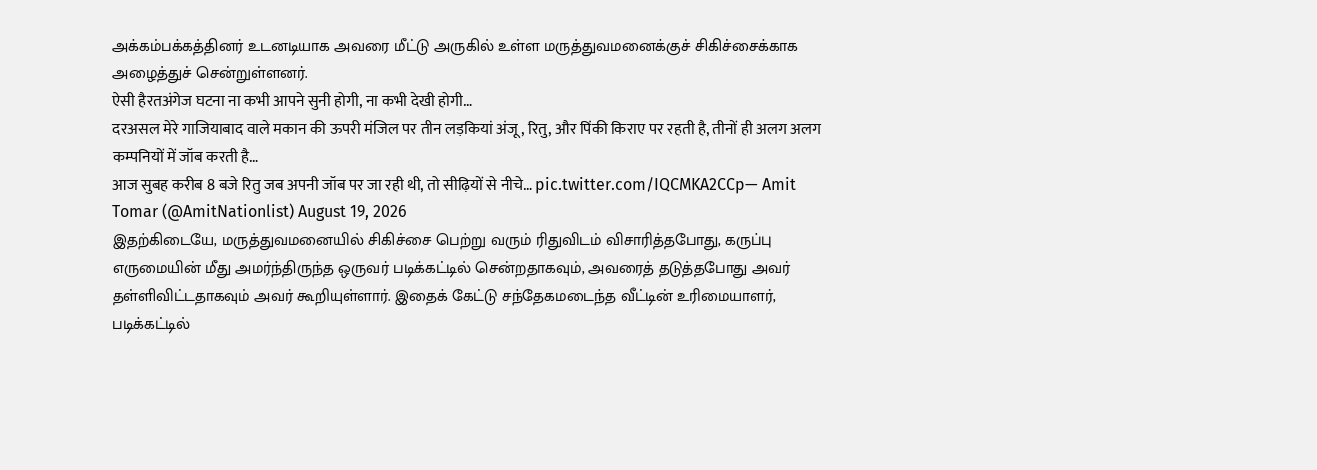அக்கம்பக்கத்தினர் உடனடியாக அவரை மீட்டு அருகில் உள்ள மருத்துவமனைக்குச் சிகிச்சைக்காக அழைத்துச் சென்றுள்ளனர்.
ऐसी हैरतअंगेज घटना ना कभी आपने सुनी होगी, ना कभी देखी होगी…
दरअसल मेरे गाजियाबाद वाले मकान की ऊपरी मंजिल पर तीन लड़कियां अंजू, रितु, और पिंकी किराए पर रहती है, तीनों ही अलग अलग कम्पनियों में जॉब करती है…
आज सुबह करीब 8 बजे रितु जब अपनी जॉब पर जा रही थी, तो सीढ़ियों से नीचे… pic.twitter.com/IQCMKA2CCp— Amit Tomar (@AmitNationlist) August 19, 2026
இதற்கிடையே, மருத்துவமனையில் சிகிச்சை பெற்று வரும் ரிதுவிடம் விசாரித்தபோது, கருப்பு எருமையின் மீது அமர்ந்திருந்த ஒருவர் படிக்கட்டில் சென்றதாகவும், அவரைத் தடுத்தபோது அவர் தள்ளிவிட்டதாகவும் அவர் கூறியுள்ளார். இதைக் கேட்டு சந்தேகமடைந்த வீட்டின் உரிமையாளர், படிக்கட்டில்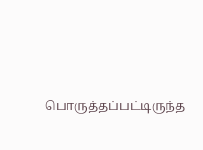பொருத்தப்பட்டிருந்த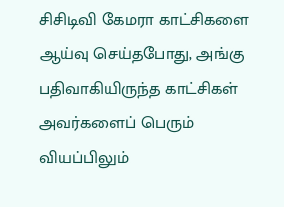சிசிடிவி கேமரா காட்சிகளை ஆய்வு செய்தபோது, அங்கு பதிவாகியிருந்த காட்சிகள் அவர்களைப் பெரும் வியப்பிலும்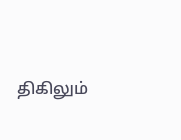திகிலும்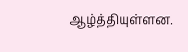ஆழ்த்தியுள்ளன.